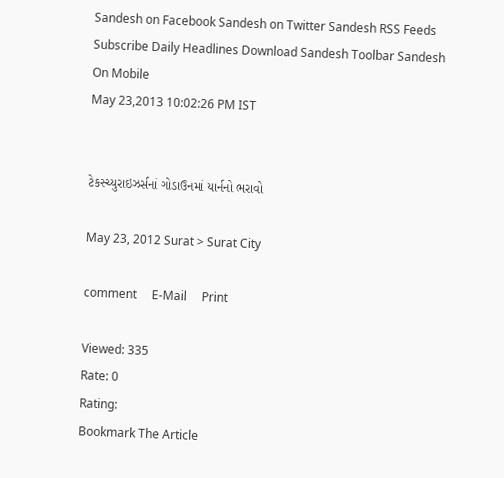Sandesh on Facebook Sandesh on Twitter Sandesh RSS Feeds Subscribe Daily Headlines Download Sandesh Toolbar Sandesh On Mobile
May 23,2013 10:02:26 PM IST


ટેકસ્ચ્યુરાઇઝર્સનાં ગોડાઉનમાં યાર્નનો ભરાવો

May 23, 2012 Surat > Surat City

comment     E-Mail     Print

Viewed: 335
Rate: 0
Rating:
Bookmark The Article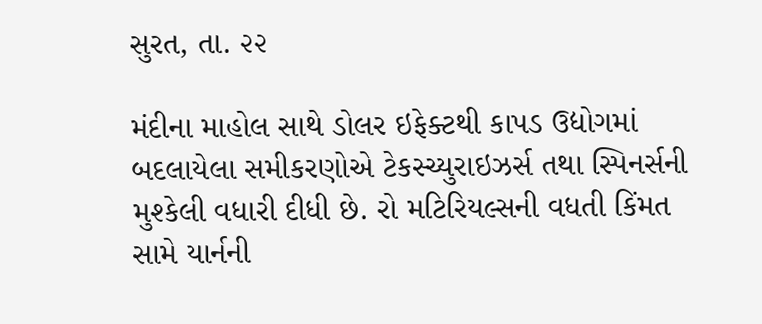સુરત, તા. ૨૨

મંદીના માહોલ સાથે ડોલર ઇફેક્ટથી કાપડ ઉદ્યોગમાં બદલાયેલા સમીકરણોએ ટેકસ્ચ્યુરાઇઝર્સ તથા સ્પિનર્સની મુશ્કેલી વધારી દીધી છે. રો મટિરિયલ્સની વધતી કિંમત સામે યાર્નની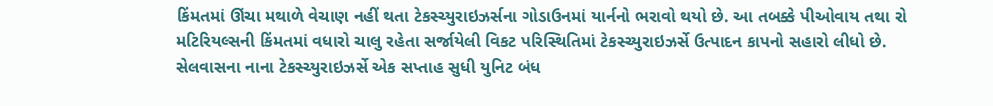કિંમતમાં ઊંચા મથાળે વેચાણ નહીં થતા ટેકસ્ચ્યુરાઇઝર્સના ગોડાઉનમાં યાર્નનો ભરાવો થયો છે. આ તબક્કે પીઓવાય તથા રો મટિરિયલ્સની કિંમતમાં વધારો ચાલુ રહેતા સર્જાયેલી વિકટ પરિસ્થિતિમાં ટેકસ્ચ્યુરાઇઝર્સે ઉત્પાદન કાપનો સહારો લીધો છે. સેલવાસના નાના ટેકસ્ચ્યુરાઇઝર્સે એક સપ્તાહ સુધી યુનિટ બંધ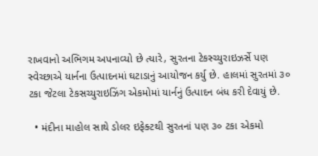રાખવાનો અભિગમ અપનાવ્યો છે ત્યારે, સુરતના ટેકસ્ચ્યુરાઇઝર્સે પણ સ્વેચ્છાએ યાર્નના ઉત્પાદનમાં ઘટાડાનું આયોજન કર્યુ છે. હાલમાં સુરતમાં ૩૦ ટકા જેટલા ટેકસચ્યુરાઇઝિંગ એકમોમાં યાર્નનું ઉત્પાદન બંધ કરી દેવાયું છે.

  • મંદીના માહોલ સાથે ડોલર ઇફેક્ટથી સુરતનાં પણ ૩૦ ટકા એકમો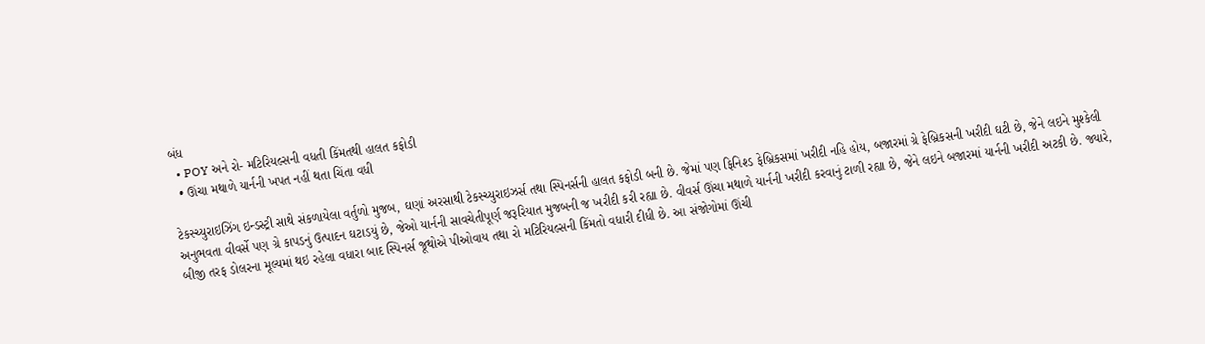બંધ
  • POY અને રો- મટિરિયલ્સની વધતી કિંમતથી હાલત કફોડી
  • ઊંચા મથાળે યાર્નની ખપત નહીં થતા ચિંતા વધી

ટેકસ્ચ્યુરાઇઝિંગ ઇન્ડસ્ટ્રી સાથે સંકળાયેલા વર્તુળો મુજબ, ઘણાં અરસાથી ટેકસ્ચ્યુરાઇઝર્સ તથા સ્પિનર્સની હાલત કફોડી બની છે. જેમાં પણ ફિનિશ્ડ ફેબ્રિકસમાં ખરીદી નહિ હોય, બજારમાં ગ્રે ફેબ્રિકસની ખરીદી ઘટી છે, જેને લઇને મુશ્કેલી અનુભવતા વીવર્સે પણ ગ્રે કાપડનું ઉત્પાદન ઘટાડયું છે, જેઓ યાર્નની સાવચેતીપૂર્ણ જરૂરિયાત મુજબની જ ખરીદી કરી રહ્યા છે. વીવર્સ ઊંચા મથાળે યાર્નની ખરીદી કરવાનું ટાળી રહ્યા છે, જેને લઇને બજારમાં યાર્નની ખરીદી અટકી છે. જ્યારે, બીજી તરફ ડોલરના મૂલ્યમાં થઇ રહેલા વધારા બાદ સ્પિનર્સ જૂથોએ પીઓવાય તથા રો મટિરિયલ્સની કિંમતો વધારી દીધી છે. આ સંજોગોમાં ઊંચી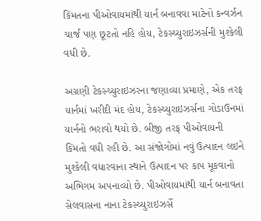કિંમતના પીઓવાયમાંથી યાર્ન બનાવવા માટેનો કન્વર્ઝન ચાર્જ પણ છૂટતો નહિ હોય, ટેકસ્ચ્યુરાઇઝર્સની મુશ્કેલી વધી છે.

અગ્રણી ટેકસ્ચ્યુરાઇઝરના જણાવ્યા પ્રમાણે, એક તરફ યાર્નમાં ખરીદી મંદ હોય, ટેકસ્ચ્યુરાઇઝર્સના ગોડાઉનમાં યાર્નનો ભરાવો થયો છે. બીજી તરફ પીઓવાયની કિંમતો વધી રહી છે. આ સંજોગોમાં નવું ઉત્પાદન લઇને મુશ્કેલી વધારવાના સ્થાને ઉત્પાદન પર કાપ મૂકવાનો અભિગમ અપનાવ્યો છે. પીઓવાયમાંથી યાર્ન બનાવતા સેલવાસના નાના ટેકસ્ચ્યુરાઇઝર્સે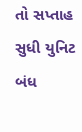તો સપ્તાહ સુધી યુનિટ બંધ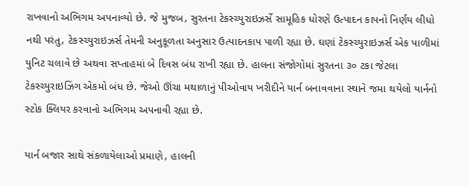રાખવાનો અભિગમ અપનાવ્યો છે. જે મુજબ, સુરતના ટેકસ્ચ્યુરાઇઝર્સે સામૂહિક ધોરણે ઉત્પાદન કાપનો નિર્ણય લીધો નથી પરંતુ, ટેકસ્ચ્યુરાઇઝર્સ તેમની અનુકૂળતા અનુસાર ઉત્પાદનકાપ પાળી રહ્યા છે. ઘણાં ટેકસ્ચ્યુરાઇઝર્સ એક પાળીમાં યુનિટ ચલાવે છે અથવા સપ્તાહમાં બે દિવસ બંધ રાખી રહ્યા છે. હાલના સંજોગોમાં સુરતના ૩૦ ટકા જેટલા ટેકસ્ચ્યુરાઇઝિંગ એકમો બંધ છે. જેઓ ઊંચા મથાળાનું પીઓવાય ખરીદીને યાર્ન બનાવવાના સ્થાને જમા થયેલો યાર્નનો સ્ટોક ક્લિયર કરવાનો અભિગમ અપનાવી રહ્યા છે.

યાર્ન બજાર સાથે સંકળાયેલાઓ પ્રમાણે, હાલની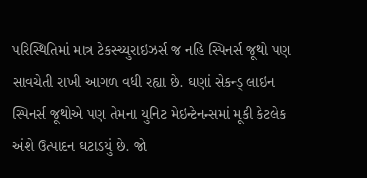પરિસ્થિતિમાં માત્ર ટેકસ્ચ્યુરાઇઝર્સ જ નહિ સ્પિનર્સ જૂથો પણ સાવચેતી રાખી આગળ વધી રહ્યા છે. ઘણાં સેકન્ડ્ લાઇન સ્પિનર્સ જૂથોએ પણ તેમના યુનિટ મેઇન્ટેનન્સમાં મૂકી કેટલેક અંશે ઉત્પાદન ઘટાડયું છે. જો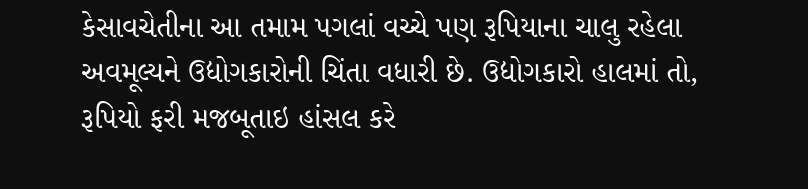કેસાવચેતીના આ તમામ પગલાં વચ્ચે પણ રૂપિયાના ચાલુ રહેલા અવમૂલ્યને ઉદ્યોગકારોની ચિંતા વધારી છે. ઉદ્યોગકારો હાલમાં તો, રૂપિયો ફરી મજબૂતાઇ હાંસલ કરે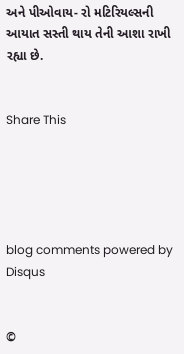અને પીઓવાય- રો મટિરિયલ્સની આયાત સસ્તી થાય તેની આશા રાખી રહ્યા છે.


Share This





blog comments powered by Disqus


©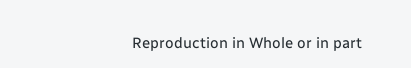Reproduction in Whole or in part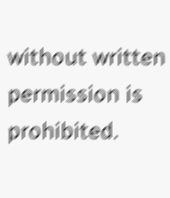without written permission is prohibited.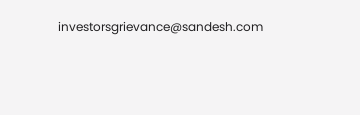investorsgrievance@sandesh.com